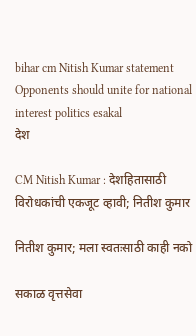bihar cm Nitish Kumar statement Opponents should unite for national interest politics esakal
देश

CM Nitish Kumar : देशहितासाठी विरोधकांची एकजूट व्हावी; नितीश कुमार

नितीश कुमार; मला स्वतःसाठी काही नको

सकाळ वृत्तसेवा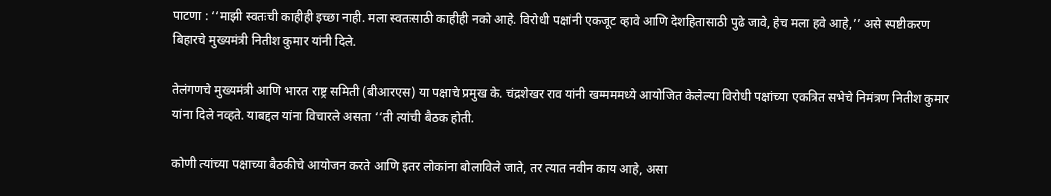पाटणा : ‘‘माझी स्वतःची काहीही इच्छा नाही. मला स्वतःसाठी काहीही नको आहे. विरोधी पक्षांनी एकजूट व्हावे आणि देशहितासाठी पुढे जावे, हेच मला हवे आहे,’’ असे स्पष्टीकरण बिहारचे मुख्यमंत्री नितीश कुमार यांनी दिले.

तेलंगणचे मुख्यमंत्री आणि भारत राष्ट्र समिती (बीआरएस) या पक्षाचे प्रमुख के. चंद्रशेखर राव यांनी खम्मममध्ये आयोजित केलेल्या विरोधी पक्षांच्या एकत्रित सभेचे निमंत्रण नितीश कुमार यांना दिले नव्हते. याबद्दल यांना विचारले असता ‘‘ती त्यांची बैठक होती.

कोणी त्यांच्या पक्षाच्या बैठकीचे आयोजन करते आणि इतर लोकांना बोलाविले जाते, तर त्यात नवीन काय आहे, असा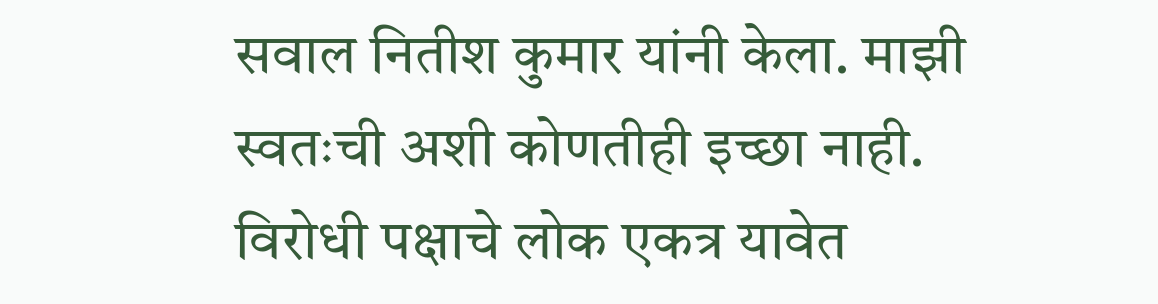सवाल नितीश कुमार यांनी केला. माझी स्वतःची अशी कोणतीही इच्छा नाही. विरोधी पक्षाचे लोक एकत्र यावेत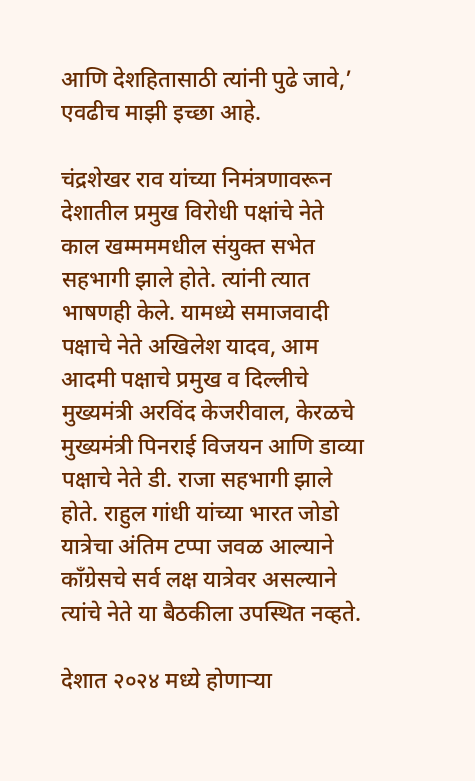आणि देशहितासाठी त्यांनी पुढे जावे,’ एवढीच माझी इच्छा आहे.

चंद्रशेखर राव यांच्या निमंत्रणावरून देशातील प्रमुख विरोधी पक्षांचे नेते काल खम्मममधील संयुक्त सभेत सहभागी झाले होते. त्यांनी त्यात भाषणही केले. यामध्ये समाजवादी पक्षाचे नेते अखिलेश यादव, आम आदमी पक्षाचे प्रमुख व दिल्लीचे मुख्यमंत्री अरविंद केजरीवाल, केरळचे मुख्यमंत्री पिनराई विजयन आणि डाव्या पक्षाचे नेते डी. राजा सहभागी झाले होते. राहुल गांधी यांच्या भारत जोडो यात्रेचा अंतिम टप्पा जवळ आल्याने काँग्रेसचे सर्व लक्ष यात्रेवर असल्याने त्यांचे नेते या बैठकीला उपस्थित नव्हते.

देशात २०२४ मध्ये होणाऱ्या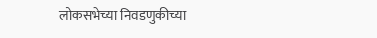लोकसभेच्या निवडणुकीच्या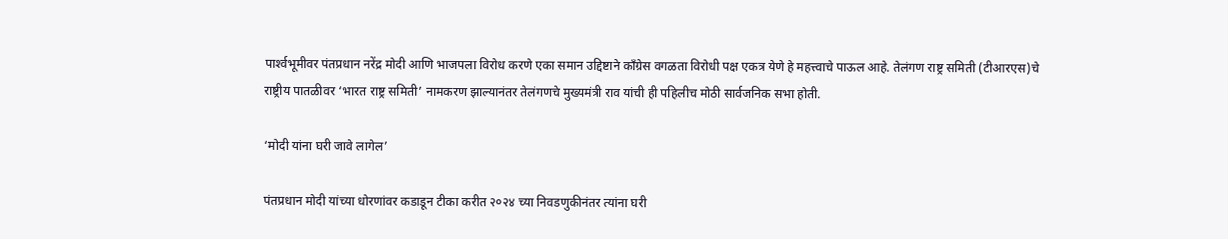पार्श्‍वभूमीवर पंतप्रधान नरेंद्र मोदी आणि भाजपला विरोध करणे एका समान उद्दिष्टाने काँग्रेस वगळता विरोधी पक्ष एकत्र येणे हे महत्त्वाचे पाऊल आहे. तेलंगण राष्ट्र समिती (टीआरएस)चे राष्ट्रीय पातळीवर ‘भारत राष्ट्र समिती’ नामकरण झाल्यानंतर तेलंगणचे मुख्यमंत्री राव यांची ही पहिलीच मोठी सार्वजनिक सभा होती.

‘मोदी यांना घरी जावे लागेल’

पंतप्रधान मोदी यांच्‍या धोरणांवर कडाडून टीका करीत २०२४ च्या निवडणुकीनंतर त्यांना घरी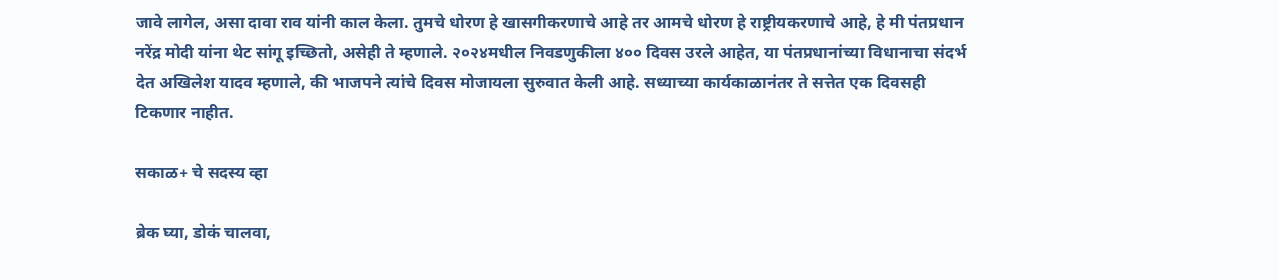जावे लागेल, असा दावा राव यांनी काल केला. तुमचे धोरण हे खासगीकरणाचे आहे तर आमचे धोरण हे राष्ट्रीयकरणाचे आहे, हे मी पंतप्रधान नरेंद्र मोदी यांना थेट सांगू इच्छितो, असेही ते म्हणाले. २०२४मधील निवडणुकीला ४०० दिवस उरले आहेत, या पंतप्रधानांच्या विधानाचा संदर्भ देत अखिलेश यादव म्हणाले, की भाजपने त्यांचे दिवस मोजायला सुरुवात केली आहे. सध्याच्या कार्यकाळानंतर ते सत्तेत एक दिवसही टिकणार नाहीत.

सकाळ+ चे सदस्य व्हा

ब्रेक घ्या, डोकं चालवा,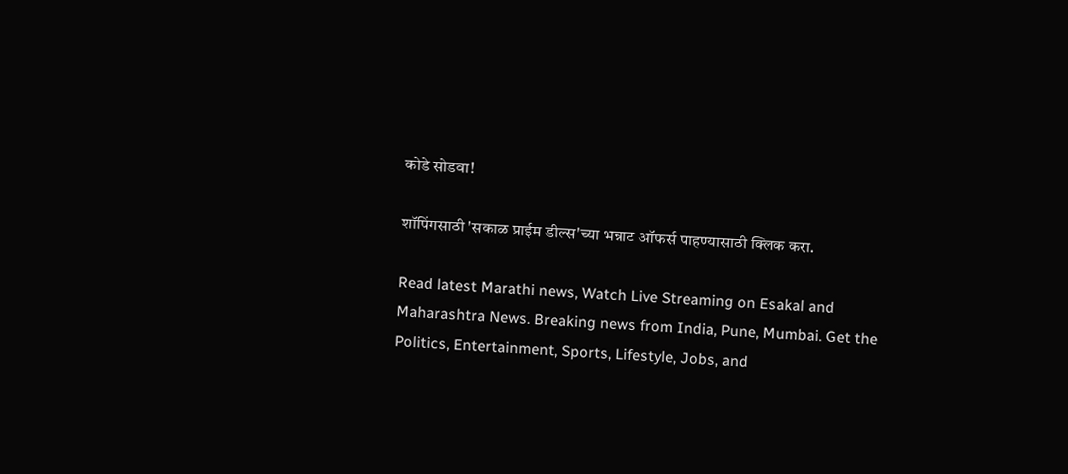कोडे सोडवा!

शॉपिंगसाठी 'सकाळ प्राईम डील्स'च्या भन्नाट ऑफर्स पाहण्यासाठी क्लिक करा.

Read latest Marathi news, Watch Live Streaming on Esakal and Maharashtra News. Breaking news from India, Pune, Mumbai. Get the Politics, Entertainment, Sports, Lifestyle, Jobs, and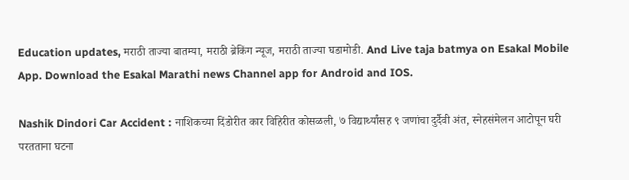Education updates, मराठी ताज्या बातम्या, मराठी ब्रेकिंग न्यूज, मराठी ताज्या घडामोडी. And Live taja batmya on Esakal Mobile App. Download the Esakal Marathi news Channel app for Android and IOS.

Nashik Dindori Car Accident : नाशिकच्या दिंडोरीत कार विहिरीत कोसळली, ७ विद्यार्थ्यांसह ९ जणांचा दुर्दैवी अंत, स्नेहसंमेलन आटोपून घरी परतताना घटना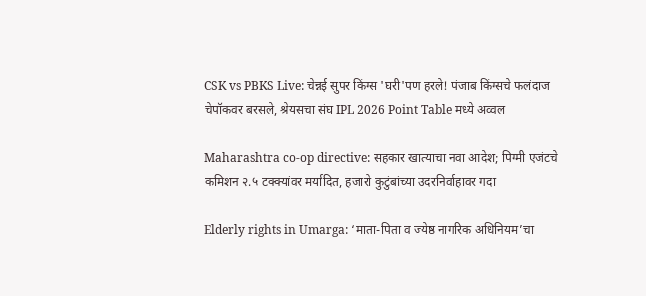CSK vs PBKS Live: चेन्नई सुपर किंग्स 'घरी'पण हरले! पंजाब किंग्सचे फलंदाज चेपॉकवर बरसले, श्रेयसचा संघ IPL 2026 Point Table मध्ये अव्वल

Maharashtra co-op directive: सहकार खात्याचा नवा आदेश; पिग्मी एजंटचे कमिशन २.५ टक्क्यांवर मर्यादित, हजारो कुटुंबांच्या उदरनिर्वाहावर गदा

Elderly rights in Umarga: ‘माता-पिता व ज्येष्ठ नागरिक अधिनियम’चा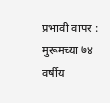प्रभावी वापर : मुरूमच्या ७४ वर्षीय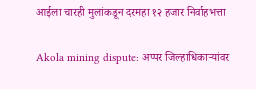आईला चारही मुलांकडून दरमहा १२ हजार निर्वाहभत्ता

Akola mining dispute: अप्पर जिल्हाधिकाऱ्यांवर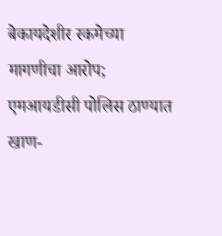बेकायदेशीर रकमेच्या मागणीचा आरोप; एमआयडीसी पोलिस ठाण्यात खाण-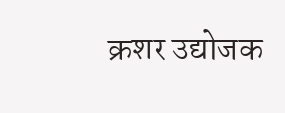क्रशर उद्योजक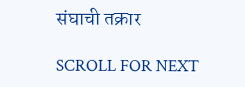संघाची तक्रार

SCROLL FOR NEXT